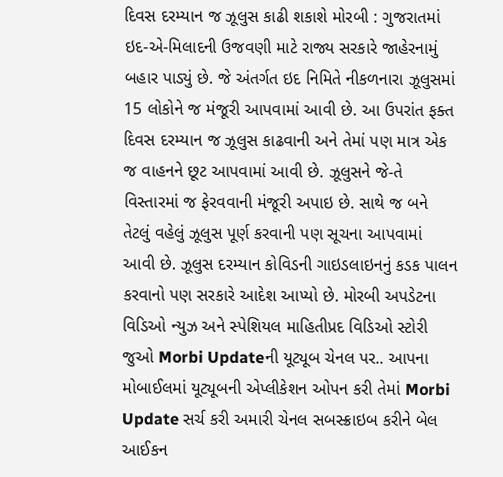દિવસ દરમ્યાન જ ઝૂલુસ કાઢી શકાશે મોરબી : ગુજરાતમાં ઇદ-એ-મિલાદની ઉજવણી માટે રાજ્ય સરકારે જાહેરનામું બહાર પાડ્યું છે. જે અંતર્ગત ઇદ નિમિતે નીકળનારા ઝૂલુસમાં 15 લોકોને જ મંજૂરી આપવામાં આવી છે. આ ઉપરાંત ફક્ત દિવસ દરમ્યાન જ ઝૂલુસ કાઢવાની અને તેમાં પણ માત્ર એક જ વાહનને છૂટ આપવામાં આવી છે. ઝૂલુસને જે-તે વિસ્તારમાં જ ફેરવવાની મંજૂરી અપાઇ છે. સાથે જ બને તેટલું વહેલું ઝૂલુસ પૂર્ણ કરવાની પણ સૂચના આપવામાં આવી છે. ઝૂલુસ દરમ્યાન કોવિડની ગાઇડલાઇનનું કડક પાલન કરવાનો પણ સરકારે આદેશ આપ્યો છે. મોરબી અપડેટના વિડિઓ ન્યુઝ અને સ્પેશિયલ માહિતીપ્રદ વિડિઓ સ્ટોરી જુઓ Morbi Updateની યૂટ્યૂબ ચેનલ પર.. આપના મોબાઈલમાં યૂટ્યૂબની એપ્લીકેશન ઓપન કરી તેમાં Morbi Update સર્ચ કરી અમારી ચેનલ સબસ્ક્રાઇબ કરીને બેલ આઈકન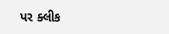પર ક્લીક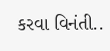કરવા વિનંતી..